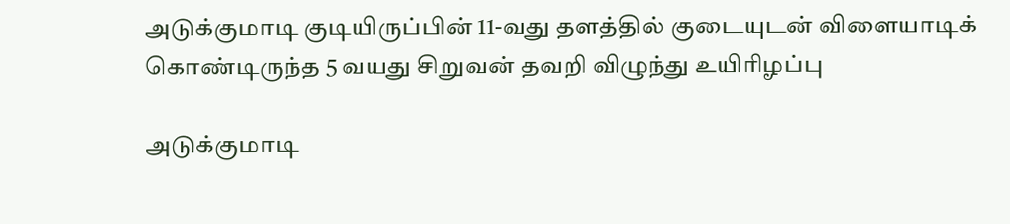அடுக்குமாடி குடியிருப்பின் 11-வது தளத்தில் குடையுடன் விளையாடிக் கொண்டிருந்த 5 வயது சிறுவன் தவறி விழுந்து உயிரிழப்பு

அடுக்குமாடி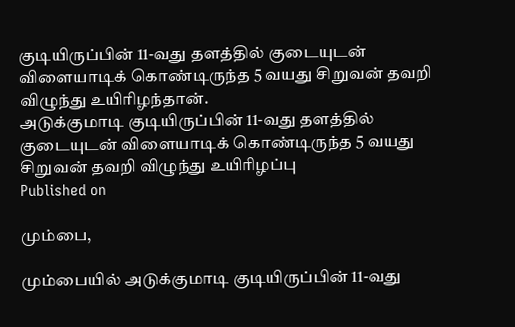குடியிருப்பின் 11-வது தளத்தில் குடையுடன் விளையாடிக் கொண்டிருந்த 5 வயது சிறுவன் தவறி விழுந்து உயிரிழந்தான்.
அடுக்குமாடி குடியிருப்பின் 11-வது தளத்தில் குடையுடன் விளையாடிக் கொண்டிருந்த 5 வயது சிறுவன் தவறி விழுந்து உயிரிழப்பு
Published on

மும்பை,

மும்பையில் அடுக்குமாடி குடியிருப்பின் 11-வது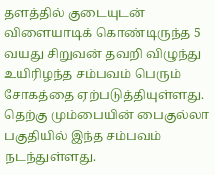தளத்தில் குடையுடன் விளையாடிக் கொண்டிருந்த 5 வயது சிறுவன் தவறி விழுந்து உயிரிழந்த சம்பவம் பெரும் சோகத்தை ஏற்படுத்தியுள்ளது. தெற்கு மும்பையின் பைகுல்லா பகுதியில் இந்த சம்பவம் நடந்துள்ளது.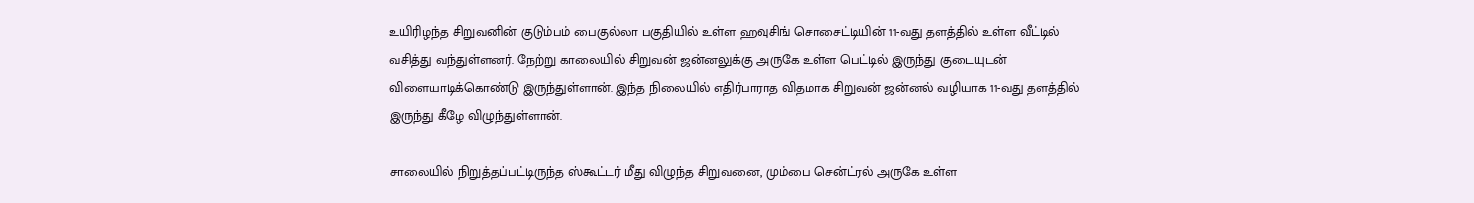உயிரிழந்த சிறுவனின் குடும்பம் பைகுல்லா பகுதியில் உள்ள ஹவுசிங் சொசைட்டியின் 11-வது தளத்தில் உள்ள வீட்டில் வசித்து வந்துள்ளனர். நேற்று காலையில் சிறுவன் ஜன்னலுக்கு அருகே உள்ள பெட்டில் இருந்து குடையுடன் விளையாடிக்கொண்டு இருந்துள்ளான். இந்த நிலையில் எதிர்பாராத விதமாக சிறுவன் ஜன்னல் வழியாக 11-வது தளத்தில் இருந்து கீழே விழுந்துள்ளான்.

சாலையில் நிறுத்தப்பட்டிருந்த ஸ்கூட்டர் மீது விழுந்த சிறுவனை, மும்பை சென்ட்ரல் அருகே உள்ள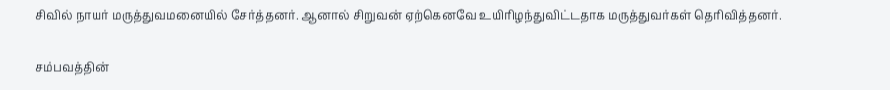சிவில் நாயர் மருத்துவமனையில் சேர்த்தனர். ஆனால் சிறுவன் ஏற்கெனவே உயிரிழந்துவிட்டதாக மருத்துவர்கள் தெரிவித்தனர்.

சம்பவத்தின்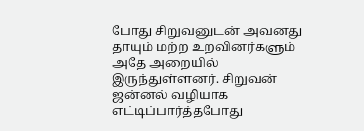போது சிறுவனுடன் அவனது தாயும் மற்ற உறவினர்களும் அதே அறையில் இருந்துள்ளனர். சிறுவன் ஜன்னல் வழியாக எட்டிப்பார்த்தபோது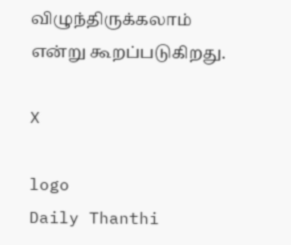விழுந்திருக்கலாம் என்று கூறப்படுகிறது.

X

logo
Daily Thanthi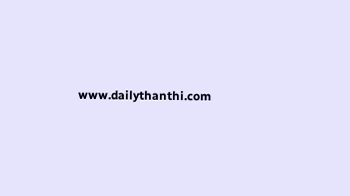www.dailythanthi.com